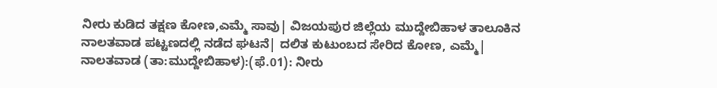ನೀರು ಕುಡಿದ ತಕ್ಷಣ ಕೋಣ,ಎಮ್ಮೆ ಸಾವು| ವಿಜಯಪುರ ಜಿಲ್ಲೆಯ ಮುದ್ದೇಬಿಹಾಳ ತಾಲೂಕಿನ ನಾಲತವಾಡ ಪಟ್ಟಣದಲ್ಲಿ ನಡೆದ ಘಟನೆ| ದಲಿತ ಕುಟುಂಬದ ಸೇರಿದ ಕೋಣ, ಎಮ್ಮೆ|
ನಾಲತವಾಡ (ತಾ:ಮುದ್ದೇಬಿಹಾಳ):(ಫೆ.01): ನೀರು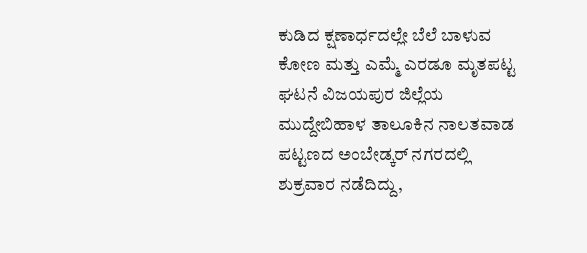ಕುಡಿದ ಕ್ಷಣಾರ್ಧದಲ್ಲೇ ಬೆಲೆ ಬಾಳುವ ಕೋಣ ಮತ್ತು ಎಮ್ಮೆ ಎರಡೂ ಮೃತಪಟ್ಟ ಘಟನೆ ವಿಜಯಪುರ ಜಿಲ್ಲೆಯ ಮುದ್ದೇಬಿಹಾಳ ತಾಲೂಕಿನ ನಾಲತವಾಡ ಪಟ್ಟಣದ ಅಂಬೇಡ್ಕರ್ ನಗರದಲ್ಲಿ ಶುಕ್ರವಾರ ನಡೆದಿದ್ದು,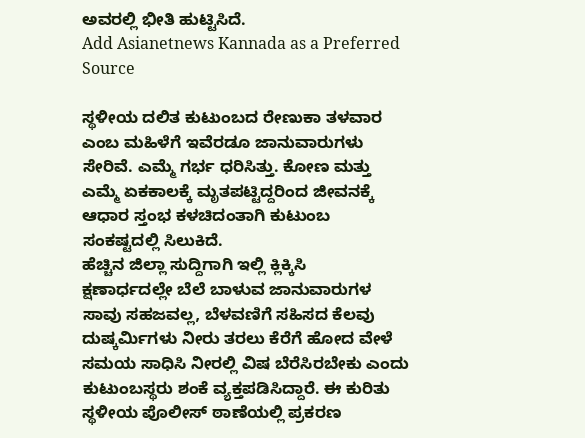ಅವರಲ್ಲಿ ಭೀತಿ ಹುಟ್ಟಿಸಿದೆ.
Add Asianetnews Kannada as a Preferred Source

ಸ್ಥಳೀಯ ದಲಿತ ಕುಟುಂಬದ ರೇಣುಕಾ ತಳವಾರ ಎಂಬ ಮಹಿಳೆಗೆ ಇವೆರಡೂ ಜಾನುವಾರುಗಳು ಸೇರಿವೆ. ಎಮ್ಮೆ ಗರ್ಭ ಧರಿಸಿತ್ತು. ಕೋಣ ಮತ್ತು ಎಮ್ಮೆ ಏಕಕಾಲಕ್ಕೆ ಮೃತಪಟ್ಟಿದ್ದರಿಂದ ಜೀವನಕ್ಕೆ ಆಧಾರ ಸ್ತಂಭ ಕಳಚಿದಂತಾಗಿ ಕುಟುಂಬ ಸಂಕಷ್ಟದಲ್ಲಿ ಸಿಲುಕಿದೆ.
ಹೆಚ್ಚಿನ ಜಿಲ್ಲಾ ಸುದ್ದಿಗಾಗಿ ಇಲ್ಲಿ ಕ್ಲಿಕ್ಕಿಸಿ
ಕ್ಷಣಾರ್ಧದಲ್ಲೇ ಬೆಲೆ ಬಾಳುವ ಜಾನುವಾರುಗಳ ಸಾವು ಸಹಜವಲ್ಲ, ಬೆಳವಣಿಗೆ ಸಹಿಸದ ಕೆಲವು ದುಷ್ಕರ್ಮಿಗಳು ನೀರು ತರಲು ಕೆರೆಗೆ ಹೋದ ವೇಳೆ ಸಮಯ ಸಾಧಿಸಿ ನೀರಲ್ಲಿ ವಿಷ ಬೆರೆಸಿರಬೇಕು ಎಂದು ಕುಟುಂಬಸ್ಥರು ಶಂಕೆ ವ್ಯಕ್ತಪಡಿಸಿದ್ದಾರೆ. ಈ ಕುರಿತು ಸ್ಥಳೀಯ ಪೊಲೀಸ್ ಠಾಣೆಯಲ್ಲಿ ಪ್ರಕರಣ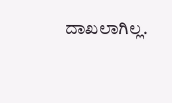ದಾಖಲಾಗಿಲ್ಲ.